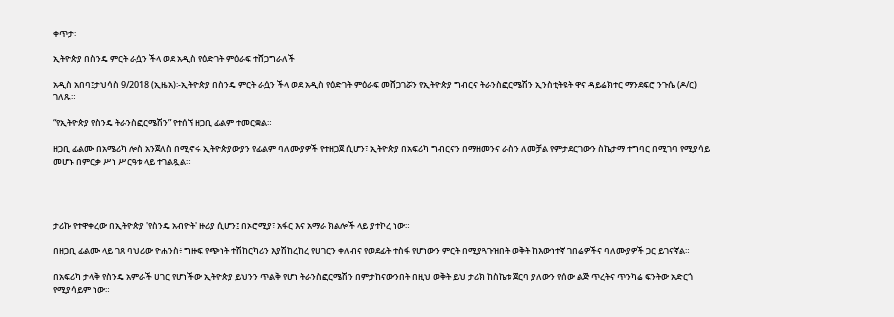ቀጥታ፡

ኢትዮጵያ በስንዴ ምርት ራሷን ችላ ወደ አዲስ የዕድገት ምዕራፍ ተሸጋግራለች

አዲስ አበባ፤ታህሳስ 9/2018 (ኢዜአ)፡-ኢትዮጵያ በስንዴ ምርት ራሷን ችላ ወደ አዲስ የዕድገት ምዕራፍ መሸጋገሯን የኢትዮጵያ ግብርና ትራንስፎርሜሽን ኢንስቲትዩት ዋና ዳይሬክተር ማንደፍሮ ንጉሴ (ዶ/ር) ገለጹ።

“የኢትዮጵያ የስንዴ ትራንስፎርሜሽን” የተሰኘ ዘጋቢ ፊልም ተመርቋል።

ዘጋቢ ፊልሙ በአሜሪካ ሎስ አንጀለስ በሚኖሩ ኢትዮጵያውያን የፊልም ባለሙያዎች የተዘጋጀ ሲሆን፣ ኢትዮጵያ በአፍሪካ ግብርናን በማዘመንና ራስን ለመቻል የምታደርገውን ስኬታማ ተግባር በሚገባ የሚያሳይ መሆኑ በምርቃ ሥነ ሥርዓቱ ላይ ተገልጿል።




ታሪኩ የተዋቀረው በኢትዮጵያ 'የስንዴ አብዮት' ዙሪያ ሲሆን፤ በኦሮሚያ፣ አፋር እና አማራ ክልሎች ላይ ያተኮረ ነው።

በዘጋቢ ፊልሙ ላይ ገጸ ባህሪው ዮሐንስ፥ ግዙፍ የጭነት ተሽከርካሪን እያሽከረከረ የሀገርን ቀለብና የወደፊት ተስፋ የሆነውን ምርት በሚያጓጉዝበት ወቅት ከእውነተኛ ገበሬዎችና ባለሙያዎች ጋር ይገናኛል።

በአፍሪካ ታላቅ የስንዴ አምራች ሀገር የሆነችው ኢትዮጵያ ይህንን ጥልቅ የሆነ ትራንስፎርሜሽን በምታከናውንበት በዚህ ወቅት ይህ ታሪክ ከስኬቱ ጀርባ ያለውን የሰው ልጅ ጥረትና ጥንካሬ ፍንትው አድርጎ የሚያሳይም ነው።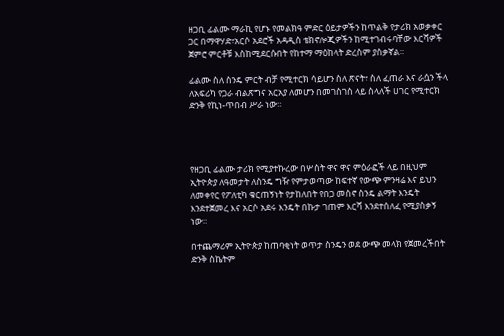ዘጋቢ ፊልሙ ማራኪ የሆኑ የመልክዓ ምድር ዕይታዎችን ከጥልቅ የታሪክ አወቃቀር ጋር በማዋሃድ፣አርሶ አደሮች አዳዲስ ቴክኖሎጂዎችን ከሚተገብሩባቸው እርሻዎች ጀምሮ ምርቶቹ እስከሚደርሱበት የከተማ ማዕከላት ድረስም ያስቃኛል።

ፊልሙ ስለ ስንዴ ምርት ብቻ የሚተርክ ሳይሆን ስለ ጽናት፣ ስለ ፈጠራ እና ራሷን ችላ ለአፍሪካ የጋራ ብልጽግና አርአያ ለመሆን በመገስገስ ላይ ስላለች ሀገር የሚተርክ ድንቅ የኪነ-ጥበብ ሥራ ነው።




የዘጋቢ ፊልሙ ታሪክ የሚያተኩረው በሦስት ዋና ዋና ምዕራፎች ላይ በዚህም ኢትዮጵያ ለዓመታት ለስንዴ ግዥ የምታወጣው ከፍተኛ የውጭ ምንዛሬ እና ይህን ለመቀየር የፖለቲካ ቁርጠኝነት የታከለበት የበጋ መስኖ ስንዴ ልማት እንዴት እንደተጀመረ እና አርሶ አደሩ እንዴት በኩታ ገጠም እርሻ እንደተሰለፈ የሚያስቃኝ ነው።

በተጨማሪም ኢትዮጵያ ከጠባቂነት ወጥታ ስንዴን ወደ ውጭ መላክ የጀመረችበት ድንቅ ስኬትም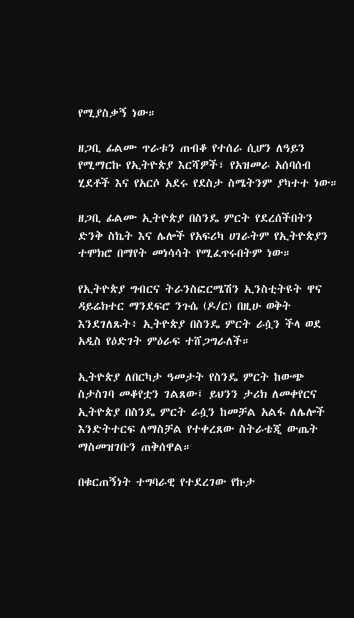የሚያስቃኝ ነው።

ዘጋቢ ፊልሙ ጥራቱን ጠብቆ የተሰራ ሲሆን ለዓይን የሚማርኩ የኢትዮጵያ እርሻዎች፣ የአዝመራ አሰባሰብ ሂደቶች እና የአርሶ አደሩ የደስታ ስሜትንም ያካተተ ነው።

ዘጋቢ ፊልሙ ኢትዮጵያ በስንዴ ምርት የደረሰችበትን ድንቅ ስኬት እና ሌሎች የአፍሪካ ሀገራትም የኢትዮጵያን ተሞክሮ በማየት መነሳሳት የሚፈጥሩበትም ነው።

የኢትዮጵያ ግብርና ትራንስፎርሜሽን ኢንስቲትዩት ዋና ዳይሬክተር ማንደፍሮ ንጉሴ (ዶ/ር) በዚሁ ወቅት እንደገለጹት፥ ኢትዮጵያ በስንዴ ምርት ራሷን ችላ ወደ አዲስ የዕድገት ምዕራፍ ተሸጋግራለች።

ኢትዮጵያ ለበርካታ ዓመታት የስንዴ ምርት ከውጭ ስታስገባ መቆየቷን ገልጸው፤ ይህንን ታሪክ ለመቀየርና ኢትዮጵያ በስንዴ ምርት ራሷን ከመቻል አልፋ ለሌሎች እንድትተርፍ ለማስቻል የተቀረጸው ስትራቴጂ ውጤት ማስመዝገቡን ጠቅሰዋል።

በቁርጠኝነት ተግባራዊ የተደረገው የኩታ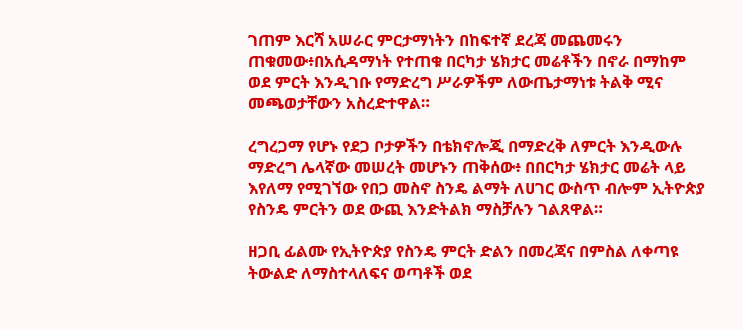ገጠም እርሻ አሠራር ምርታማነትን በከፍተኛ ደረጃ መጨመሩን ጠቁመው፥በአሲዳማነት የተጠቁ በርካታ ሄክታር መሬቶችን በኖራ በማከም ወደ ምርት እንዲገቡ የማድረግ ሥራዎችም ለውጤታማነቱ ትልቅ ሚና መጫወታቸውን አስረድተዋል።

ረግረጋማ የሆኑ የደጋ ቦታዎችን በቴክኖሎጂ በማድረቅ ለምርት እንዲውሉ ማድረግ ሌላኛው መሠረት መሆኑን ጠቅሰው፥ በበርካታ ሄክታር መሬት ላይ እየለማ የሚገኘው የበጋ መስኖ ስንዴ ልማት ለሀገር ውስጥ ብሎም ኢትዮጵያ የስንዴ ምርትን ወደ ውጪ እንድትልክ ማስቻሉን ገልጸዋል።

ዘጋቢ ፊልሙ የኢትዮጵያ የስንዴ ምርት ድልን በመረጃና በምስል ለቀጣዩ ትውልድ ለማስተላለፍና ወጣቶች ወደ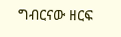ግብርናው ዘርፍ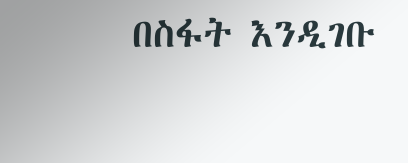በስፋት እንዲገቡ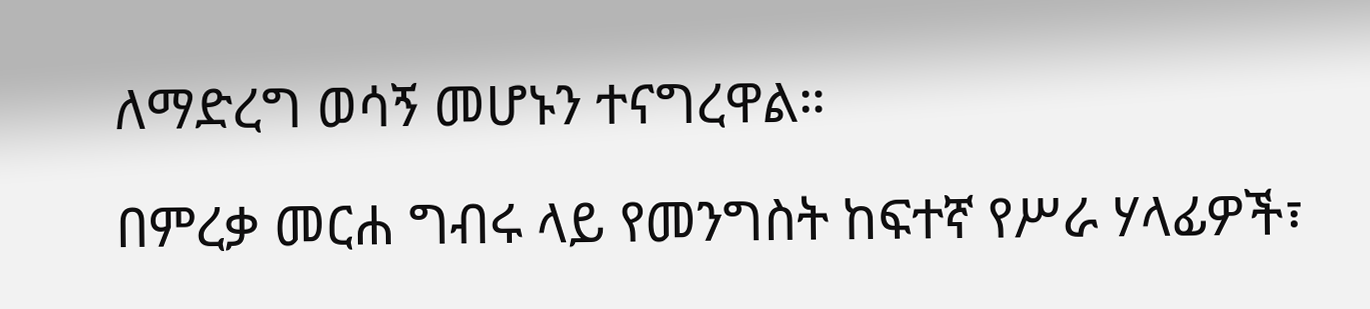ለማድረግ ወሳኝ መሆኑን ተናግረዋል።

በምረቃ መርሐ ግብሩ ላይ የመንግስት ከፍተኛ የሥራ ሃላፊዎች፣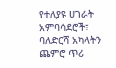የተለያዩ ሀገራት አምባሳደሮች፣ ባለድርሻ አካላትን ጨምሮ ጥሪ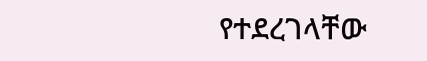የተደረገላቸው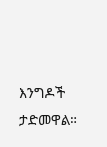እንግዶች ታድመዋል።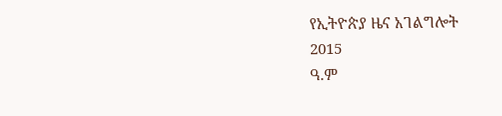የኢትዮጵያ ዜና አገልግሎት
2015
ዓ.ም